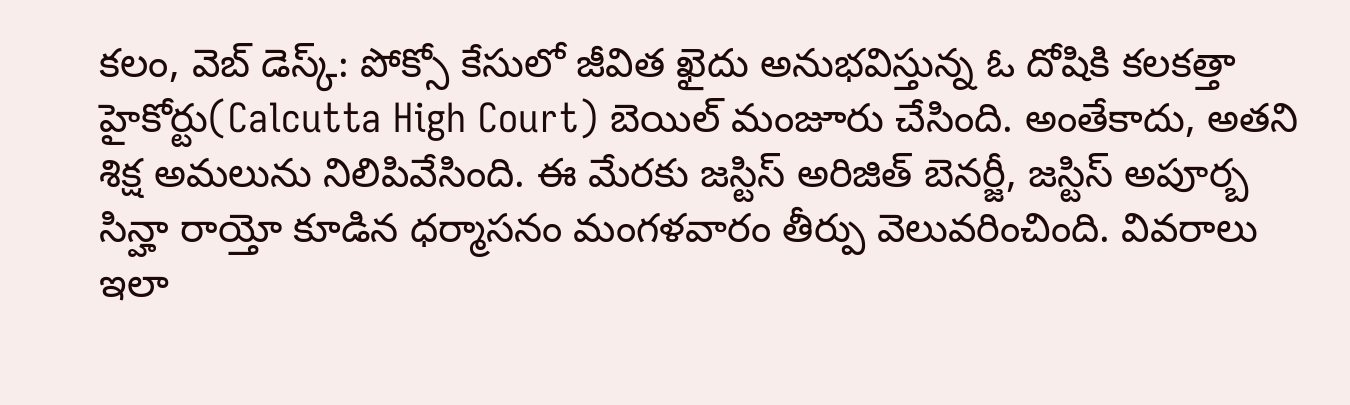కలం, వెబ్ డెస్క్: పోక్సో కేసులో జీవిత ఖైదు అనుభవిస్తున్న ఓ దోషికి కలకత్తా హైకోర్టు(Calcutta High Court) బెయిల్ మంజూరు చేసింది. అంతేకాదు, అతని శిక్ష అమలును నిలిపివేసింది. ఈ మేరకు జస్టిస్ అరిజిత్ బెనర్జీ, జస్టిస్ అపూర్బ సిన్హా రాయ్తో కూడిన ధర్మాసనం మంగళవారం తీర్పు వెలువరించింది. వివరాలు ఇలా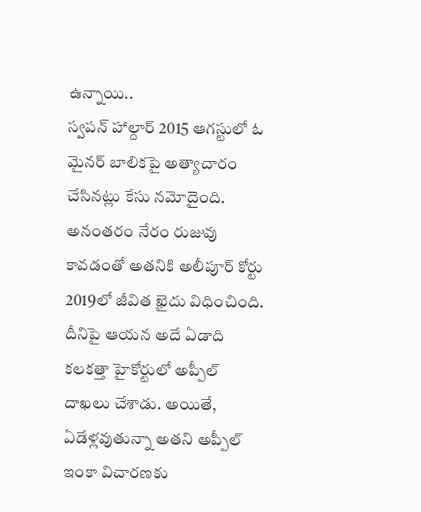ఉన్నాయి..
స్వపన్ హాల్దార్ 2015 ఆగస్టులో ఓ మైనర్ బాలికపై అత్యాచారం చేసినట్లు కేసు నమోదైంది. అనంతరం నేరం రుజువు కావడంతో అతనికి అలీపూర్ కోర్టు 2019లో జీవిత ఖైదు విధించింది. దీనిపై ఆయన అదే ఏడాది కలకత్తా హైకోర్టులో అప్పీల్ దాఖలు చేశాడు. అయితే, ఏడేళ్లవుతున్నా అతని అప్పీల్ ఇంకా విచారణకు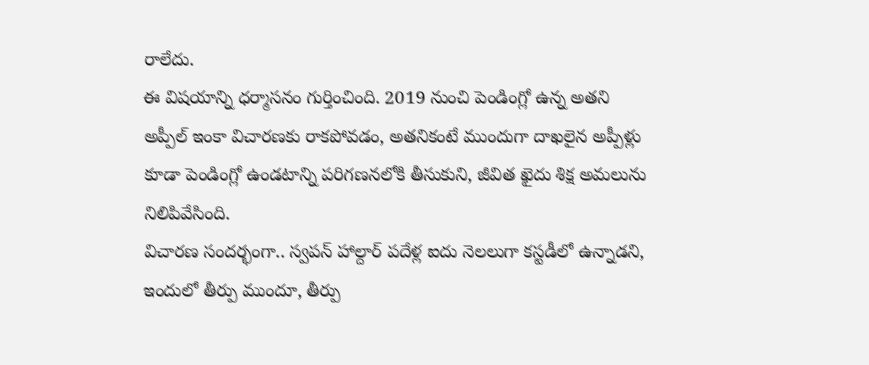రాలేదు.
ఈ విషయాన్ని ధర్మాసనం గుర్తించింది. 2019 నుంచి పెండింగ్లో ఉన్న అతని అప్పీల్ ఇంకా విచారణకు రాకపోవడం, అతనికంటే ముందుగా దాఖలైన అప్పీళ్లు కూడా పెండింగ్లో ఉండటాన్ని పరిగణనలోకి తీసుకుని, జీవిత ఖైదు శిక్ష అమలును నిలిపివేసింది.
విచారణ సందర్భంగా.. స్వపన్ హాల్దార్ పదేళ్ల ఐదు నెలలుగా కస్టడీలో ఉన్నాడని, ఇందులో తీర్పు ముందూ, తీర్పు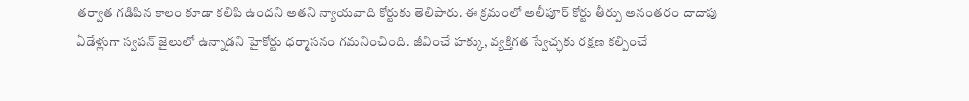తర్వాత గడిపిన కాలం కూడా కలిపి ఉందని అతని న్యాయవాది కోర్టుకు తెలిపారు. ఈ క్రమంలో అలీపూర్ కోర్టు తీర్పు అనంతరం దాదాపు ఏడేళ్లుగా స్వపన్ జైలులో ఉన్నాడని హైకోర్టు ధర్మాసనం గమనించింది. జీవించే హక్కు, వ్యక్తిగత స్వేచ్ఛకు రక్షణ కల్పించే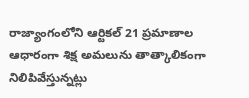రాజ్యాంగంలోని ఆర్టికల్ 21 ప్రమాణాల ఆధారంగా శిక్ష అమలును తాత్కాలికంగా నిలిపివేస్తున్నట్లు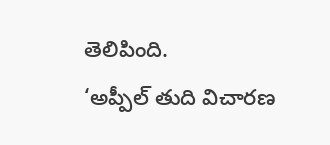తెలిపింది.
‘అప్పీల్ తుది విచారణ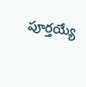పూర్తయ్యే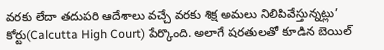వరకు లేదా తదుపరి ఆదేశాలు వచ్చే వరకు శిక్ష అమలు నిలిపివేస్తున్నట్లు’ కోర్టు(Calcutta High Court) పేర్కొంది. అలాగే షరతులతో కూడిన బెయిల్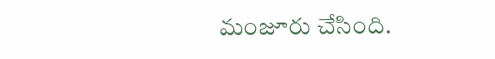మంజూరు చేసింది.